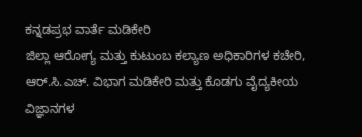ಕನ್ನಡಪ್ರಭ ವಾರ್ತೆ ಮಡಿಕೇರಿ
ಜಿಲ್ಲಾ ಆರೋಗ್ಯ ಮತ್ತು ಕುಟುಂಬ ಕಲ್ಯಾಣ ಅಧಿಕಾರಿಗಳ ಕಚೇರಿ, ಆರ್.ಸಿ.ಎಚ್. ವಿಭಾಗ ಮಡಿಕೇರಿ ಮತ್ತು ಕೊಡಗು ವೈದ್ಯಕೀಯ ವಿಜ್ಞಾನಗಳ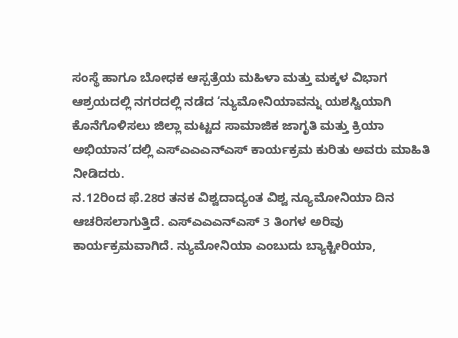ಸಂಸ್ಥೆ ಹಾಗೂ ಬೋಧಕ ಆಸ್ಪತ್ರೆಯ ಮಹಿಳಾ ಮತ್ತು ಮಕ್ಕಳ ವಿಭಾಗ ಆಶ್ರಯದಲ್ಲಿ ನಗರದಲ್ಲಿ ನಡೆದ ‘ನ್ಯುಮೋನಿಯಾವನ್ನು ಯಶಸ್ವಿಯಾಗಿ ಕೊನೆಗೊಳಿಸಲು ಜಿಲ್ಲಾ ಮಟ್ಟದ ಸಾಮಾಜಿಕ ಜಾಗೃತಿ ಮತ್ತು ಕ್ರಿಯಾ ಅಭಿಯಾನ’ದಲ್ಲಿ ಎಸ್ಎಎಎನ್ಎಸ್ ಕಾರ್ಯಕ್ರಮ ಕುರಿತು ಅವರು ಮಾಹಿತಿ ನೀಡಿದರು.
ನ.12ರಿಂದ ಫೆ.28ರ ತನಕ ವಿಶ್ವದಾದ್ಯಂತ ವಿಶ್ವ ನ್ಯೂಮೋನಿಯಾ ದಿನ ಆಚರಿಸಲಾಗುತ್ತಿದೆ. ಎಸ್ಎಎಎನ್ಎಸ್ 3 ತಿಂಗಳ ಅರಿವು ಕಾರ್ಯಕ್ರಮವಾಗಿದೆ. ನ್ಯುಮೋನಿಯಾ ಎಂಬುದು ಬ್ಯಾಕ್ಟೀರಿಯಾ,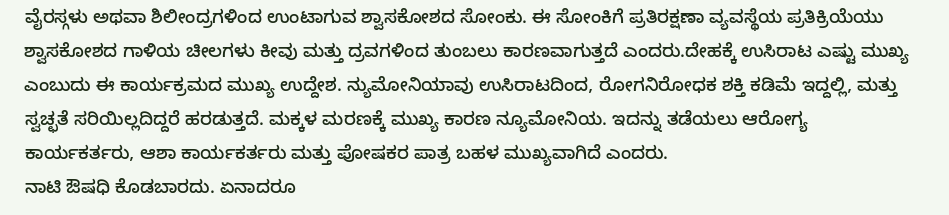ವೈರಸ್ಗಳು ಅಥವಾ ಶಿಲೀಂದ್ರಗಳಿಂದ ಉಂಟಾಗುವ ಶ್ವಾಸಕೋಶದ ಸೋಂಕು. ಈ ಸೋಂಕಿಗೆ ಪ್ರತಿರಕ್ಷಣಾ ವ್ಯವಸ್ಥೆಯ ಪ್ರತಿಕ್ರಿಯೆಯು ಶ್ವಾಸಕೋಶದ ಗಾಳಿಯ ಚೀಲಗಳು ಕೀವು ಮತ್ತು ದ್ರವಗಳಿಂದ ತುಂಬಲು ಕಾರಣವಾಗುತ್ತದೆ ಎಂದರು.ದೇಹಕ್ಕೆ ಉಸಿರಾಟ ಎಷ್ಟು ಮುಖ್ಯ ಎಂಬುದು ಈ ಕಾರ್ಯಕ್ರಮದ ಮುಖ್ಯ ಉದ್ದೇಶ. ನ್ಯುಮೋನಿಯಾವು ಉಸಿರಾಟದಿಂದ, ರೋಗನಿರೋಧಕ ಶಕ್ತಿ ಕಡಿಮೆ ಇದ್ದಲ್ಲಿ, ಮತ್ತು ಸ್ವಚ್ಛತೆ ಸರಿಯಿಲ್ಲದಿದ್ದರೆ ಹರಡುತ್ತದೆ. ಮಕ್ಕಳ ಮರಣಕ್ಕೆ ಮುಖ್ಯ ಕಾರಣ ನ್ಯೂಮೋನಿಯ. ಇದನ್ನು ತಡೆಯಲು ಆರೋಗ್ಯ ಕಾರ್ಯಕರ್ತರು, ಆಶಾ ಕಾರ್ಯಕರ್ತರು ಮತ್ತು ಪೋಷಕರ ಪಾತ್ರ ಬಹಳ ಮುಖ್ಯವಾಗಿದೆ ಎಂದರು.
ನಾಟಿ ಔಷಧಿ ಕೊಡಬಾರದು. ಏನಾದರೂ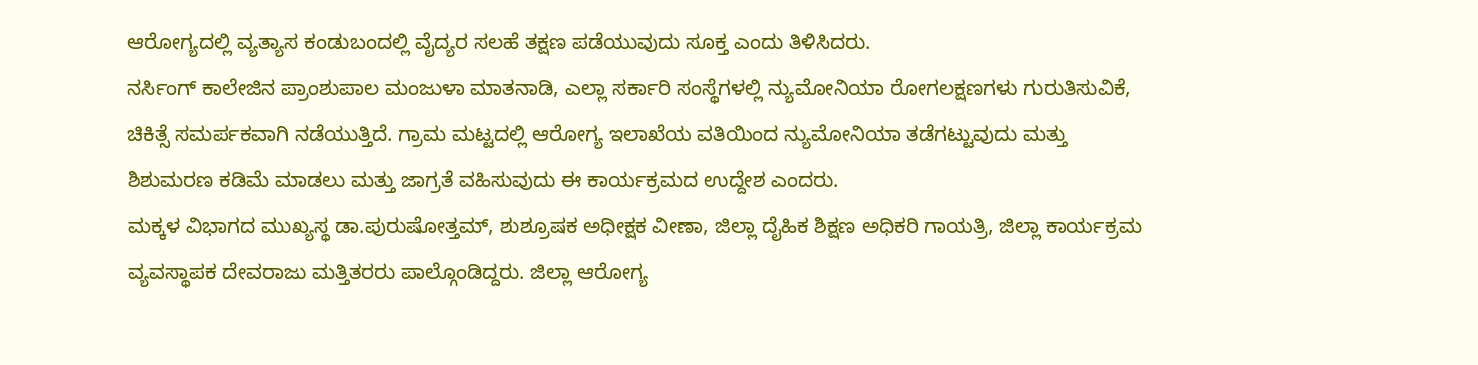ಆರೋಗ್ಯದಲ್ಲಿ ವ್ಯತ್ಯಾಸ ಕಂಡುಬಂದಲ್ಲಿ ವೈದ್ಯರ ಸಲಹೆ ತಕ್ಷಣ ಪಡೆಯುವುದು ಸೂಕ್ತ ಎಂದು ತಿಳಿಸಿದರು.
ನರ್ಸಿಂಗ್ ಕಾಲೇಜಿನ ಪ್ರಾಂಶುಪಾಲ ಮಂಜುಳಾ ಮಾತನಾಡಿ, ಎಲ್ಲಾ ಸರ್ಕಾರಿ ಸಂಸ್ಥೆಗಳಲ್ಲಿ ನ್ಯುಮೋನಿಯಾ ರೋಗಲಕ್ಷಣಗಳು ಗುರುತಿಸುವಿಕೆ, ಚಿಕಿತ್ಸೆ ಸಮರ್ಪಕವಾಗಿ ನಡೆಯುತ್ತಿದೆ. ಗ್ರಾಮ ಮಟ್ಟದಲ್ಲಿ ಆರೋಗ್ಯ ಇಲಾಖೆಯ ವತಿಯಿಂದ ನ್ಯುಮೋನಿಯಾ ತಡೆಗಟ್ಟುವುದು ಮತ್ತು ಶಿಶುಮರಣ ಕಡಿಮೆ ಮಾಡಲು ಮತ್ತು ಜಾಗ್ರತೆ ವಹಿಸುವುದು ಈ ಕಾರ್ಯಕ್ರಮದ ಉದ್ದೇಶ ಎಂದರು.
ಮಕ್ಕಳ ವಿಭಾಗದ ಮುಖ್ಯಸ್ಥ ಡಾ.ಪುರುಷೋತ್ತಮ್, ಶುಶ್ರೂಷಕ ಅಧೀಕ್ಷಕ ವೀಣಾ, ಜಿಲ್ಲಾ ದೈಹಿಕ ಶಿಕ್ಷಣ ಅಧಿಕರಿ ಗಾಯತ್ರಿ, ಜಿಲ್ಲಾ ಕಾರ್ಯಕ್ರಮ ವ್ಯವಸ್ಥಾಪಕ ದೇವರಾಜು ಮತ್ತಿತರರು ಪಾಲ್ಗೊಂಡಿದ್ದರು. ಜಿಲ್ಲಾ ಆರೋಗ್ಯ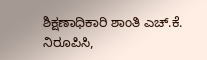ಶಿಕ್ಷಣಾಧಿಕಾರಿ ಶಾಂತಿ ಎಚ್.ಕೆ. ನಿರೂಪಿಸಿ,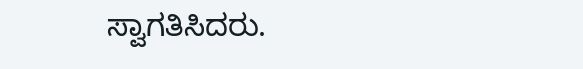ಸ್ವಾಗತಿಸಿದರು.